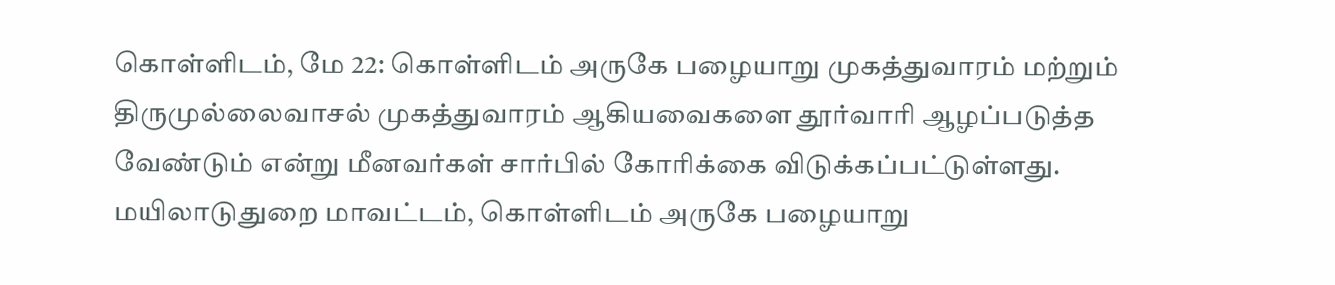கொள்ளிடம், மே 22: கொள்ளிடம் அருகே பழையாறு முகத்துவாரம் மற்றும் திருமுல்லைவாசல் முகத்துவாரம் ஆகியவைகளை தூர்வாரி ஆழப்படுத்த வேண்டும் என்று மீனவர்கள் சார்பில் கோரிக்கை விடுக்கப்பட்டுள்ளது. மயிலாடுதுறை மாவட்டம், கொள்ளிடம் அருகே பழையாறு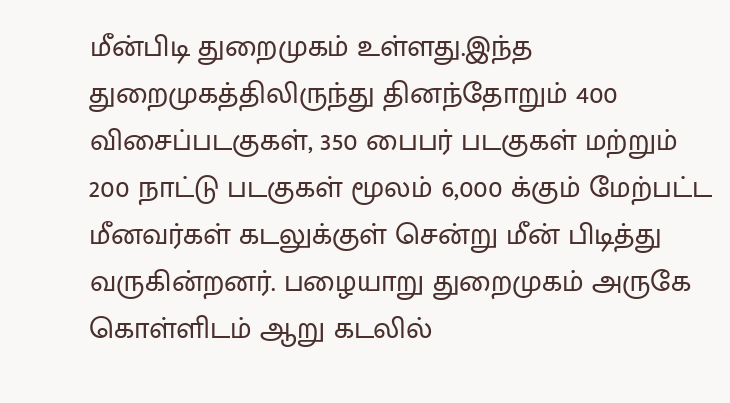மீன்பிடி துறைமுகம் உள்ளது.இந்த துறைமுகத்திலிருந்து தினந்தோறும் 400 விசைப்படகுகள், 350 பைபர் படகுகள் மற்றும் 200 நாட்டு படகுகள் மூலம் 6,000 க்கும் மேற்பட்ட மீனவர்கள் கடலுக்குள் சென்று மீன் பிடித்து வருகின்றனர். பழையாறு துறைமுகம் அருகே கொள்ளிடம் ஆறு கடலில்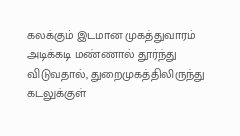கலக்கும் இடமான முகத்துவாரம் அடிக்கடி மண்ணால் தூர்ந்து விடுவதால், துறைமுகத்திலிருந்து கடலுக்குள்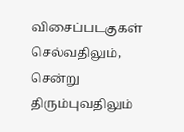விசைப்படகுகள் செல்வதிலும், சென்று திரும்புவதிலும்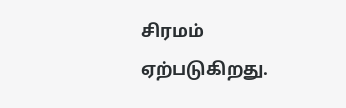சிரமம் ஏற்படுகிறது.